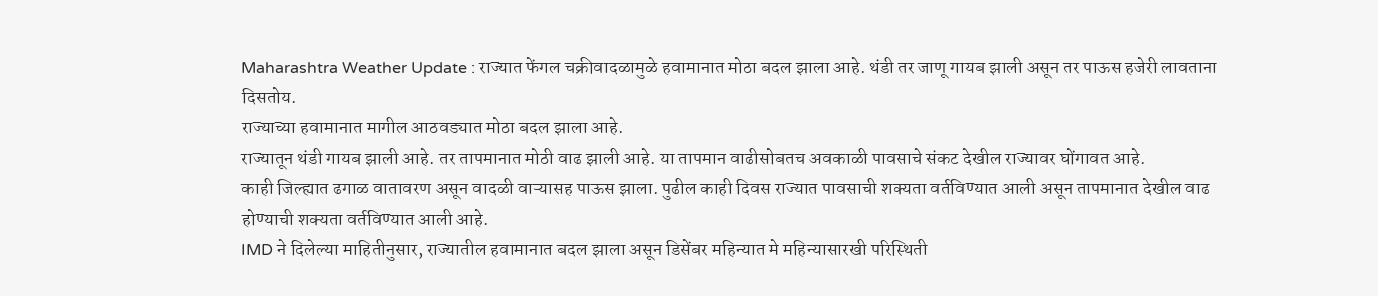Maharashtra Weather Update : राज्यात फेंगल चक्रीवादळामुळे हवामानात मोठा बदल झाला आहे. थंडी तर जाणू गायब झाली असून तर पाऊस हजेरी लावताना दिसतोय.
राज्याच्या हवामानात मागील आठवड्यात मोठा बदल झाला आहे.
राज्यातून थंडी गायब झाली आहे. तर तापमानात मोठी वाढ झाली आहे. या तापमान वाढीसोबतच अवकाळी पावसाचे संकट देखील राज्यावर घोंगावत आहे.
काही जिल्ह्यात ढगाळ वातावरण असून वादळी वाऱ्यासह पाऊस झाला. पुढील काही दिवस राज्यात पावसाची शक्यता वर्तविण्यात आली असून तापमानात देखील वाढ होण्याची शक्यता वर्तविण्यात आली आहे.
IMD ने दिलेल्या माहितीनुसार, राज्यातील हवामानात बदल झाला असून डिसेंबर महिन्यात मे महिन्यासारखी परिस्थिती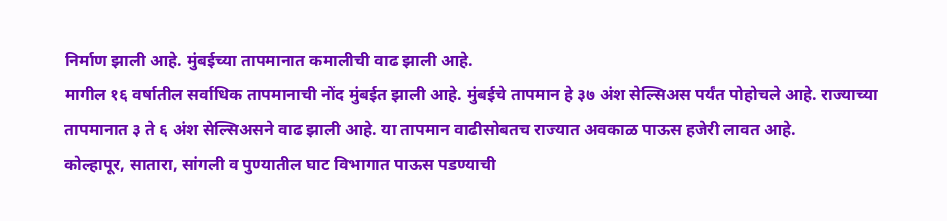निर्माण झाली आहे. मुंबईच्या तापमानात कमालीची वाढ झाली आहे.
मागील १६ वर्षातील सर्वाधिक तापमानाची नोंद मुंबईत झाली आहे. मुंबईचे तापमान हे ३७ अंश सेल्सिअस पर्यंत पोहोचले आहे. राज्याच्या तापमानात ३ ते ६ अंश सेल्सिअसने वाढ झाली आहे. या तापमान वाढीसोबतच राज्यात अवकाळ पाऊस हजेरी लावत आहे.
कोल्हापूर, सातारा, सांगली व पुण्यातील घाट विभागात पाऊस पडण्याची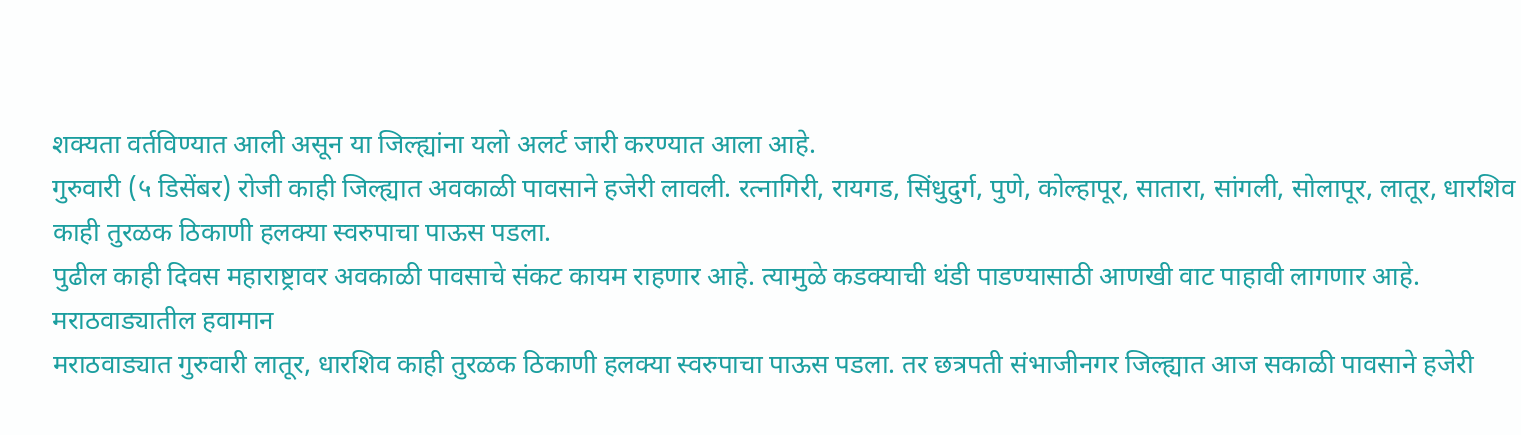शक्यता वर्तविण्यात आली असून या जिल्ह्यांना यलो अलर्ट जारी करण्यात आला आहे.
गुरुवारी (५ डिसेंबर) रोजी काही जिल्ह्यात अवकाळी पावसाने हजेरी लावली. रत्नागिरी, रायगड, सिंधुदुर्ग, पुणे, कोल्हापूर, सातारा, सांगली, सोलापूर, लातूर, धारशिव काही तुरळक ठिकाणी हलक्या स्वरुपाचा पाऊस पडला.
पुढील काही दिवस महाराष्ट्रावर अवकाळी पावसाचे संकट कायम राहणार आहे. त्यामुळे कडक्याची थंडी पाडण्यासाठी आणखी वाट पाहावी लागणार आहे.
मराठवाड्यातील हवामान
मराठवाड्यात गुरुवारी लातूर, धारशिव काही तुरळक ठिकाणी हलक्या स्वरुपाचा पाऊस पडला. तर छत्रपती संभाजीनगर जिल्ह्यात आज सकाळी पावसाने हजेरी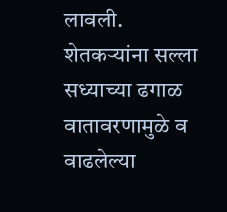लावली.
शेतकऱ्यांना सल्ला
सध्याच्या ढगाळ वातावरणामुळे व वाढलेल्या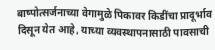बाष्पोत्सर्जनाच्या वेगामुळे पिकावर किडींचा प्रादूर्भाव दिसून येत आहे, याच्या व्यवस्थापनासाठी पावसाची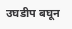उघडीप बघून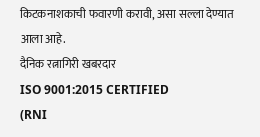किटकनाशकाची फवारणी करावी, असा सल्ला देण्यात आला आहे.
दैनिक रत्नागिरी खबरदार
ISO 9001:2015 CERTIFIED
(RNI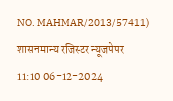NO. MAHMAR/2013/57411)
शासनमान्य रजिस्टर न्यूजपेपर
11:10 06-12-2024